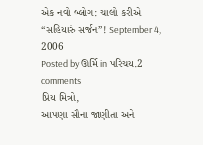એક નવો બ્લોગ: ચાલો કરીએ “સહિયારું સર્જન”! September 4, 2006
Posted by ઊર્મિ in પરિચય.2 comments
પ્રિય મિત્રો,
આપણા સૌના જાણીતા અને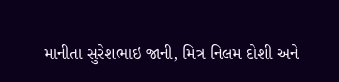માનીતા સુરેશભાઇ જાની, મિત્ર નિલમ દોશી અને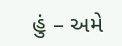હું – અમે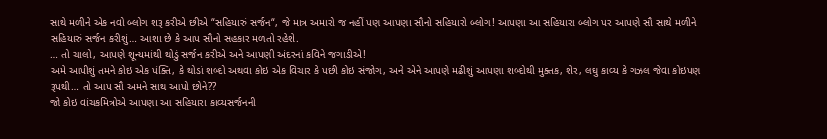સાથે મળીને એક નવો બ્લોગ શરૂ કરીએ છીએ “સહિયારું સર્જન“, જે માત્ર અમારો જ નહીં પણ આપણા સૌનો સહિયારો બ્લોગ! આપણા આ સહિયારા બ્લોગ પર આપણે સૌ સાથે મળીને સહિયારું સર્જન કરીશું… આશા છે કે આપ સૌનો સહકાર મળતો રહેશે.
… તો ચાલો, આપણે શૂન્યમાંથી થોડું સર્જન કરીએ અને આપણી અંદરનાં કવિને જગાડીએ!
અમે આપીશું તમને કોઇ એક પંક્તિ, કે થોડાં શબ્દો અથવા કોઇ એક વિચાર કે પછી કોઇ સંજોગ, અને એને આપણે મઢીશું આપણા શબ્દોથી મુક્તક, શેર, લઘુ કાવ્ય કે ગઝલ જેવા કોઇપણ રૂપથી… તો આપ સૌ અમને સાથ આપો છોને??
જો કોઇ વાંચકમિત્રોએ આપણા આ સહિયારા કાવ્યસર્જનની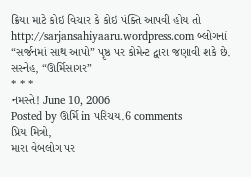ક્રિયા માટે કોઇ વિચાર કે કોઇ પંક્તિ આપવી હોય તો http://sarjansahiyaaru.wordpress.com બ્લોગનાં “સર્જનમાં સાથ આપો” પૃષ્ઠ પર કોમેન્ટ દ્વારા જણાવી શકે છે.
સસ્નેહ, “ઊર્મિસાગર”
* * *
નમસ્તે! June 10, 2006
Posted by ઊર્મિ in પરિચય.6 comments
પ્રિય મિત્રો,
મારા વેબલોગ પર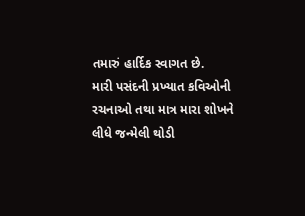તમારું હાર્દિક સ્વાગત છે.
મારી પસંદની પ્રખ્યાત કવિઓની રચનાઓ તથા માત્ર મારા શોખને લીધે જન્મેલી થોડી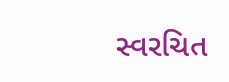સ્વરચિત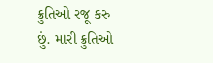ક્રુતિઓ રજૂ કરુ છું. મારી ક્રુતિઓ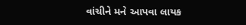વાંચીને મને આપવા લાયક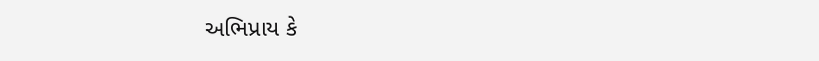અભિપ્રાય કે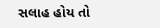સલાહ હોય તો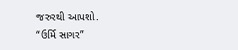જરુરથી આપશો.
“ઉર્મિ સાગર”